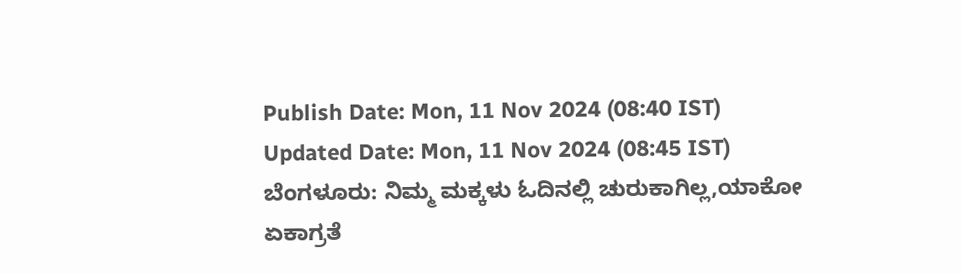Publish Date: Mon, 11 Nov 2024 (08:40 IST)
Updated Date: Mon, 11 Nov 2024 (08:45 IST)
ಬೆಂಗಳೂರು: ನಿಮ್ಮ ಮಕ್ಕಳು ಓದಿನಲ್ಲಿ ಚುರುಕಾಗಿಲ್ಲ,ಯಾಕೋ ಏಕಾಗ್ರತೆ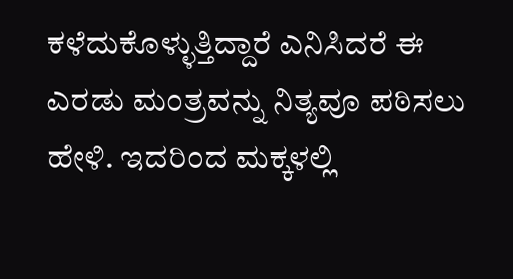ಕಳೆದುಕೊಳ್ಳುತ್ತಿದ್ದಾರೆ ಎನಿಸಿದರೆ ಈ ಎರಡು ಮಂತ್ರವನ್ನು ನಿತ್ಯವೂ ಪಠಿಸಲು ಹೇಳಿ. ಇದರಿಂದ ಮಕ್ಕಳಲ್ಲಿ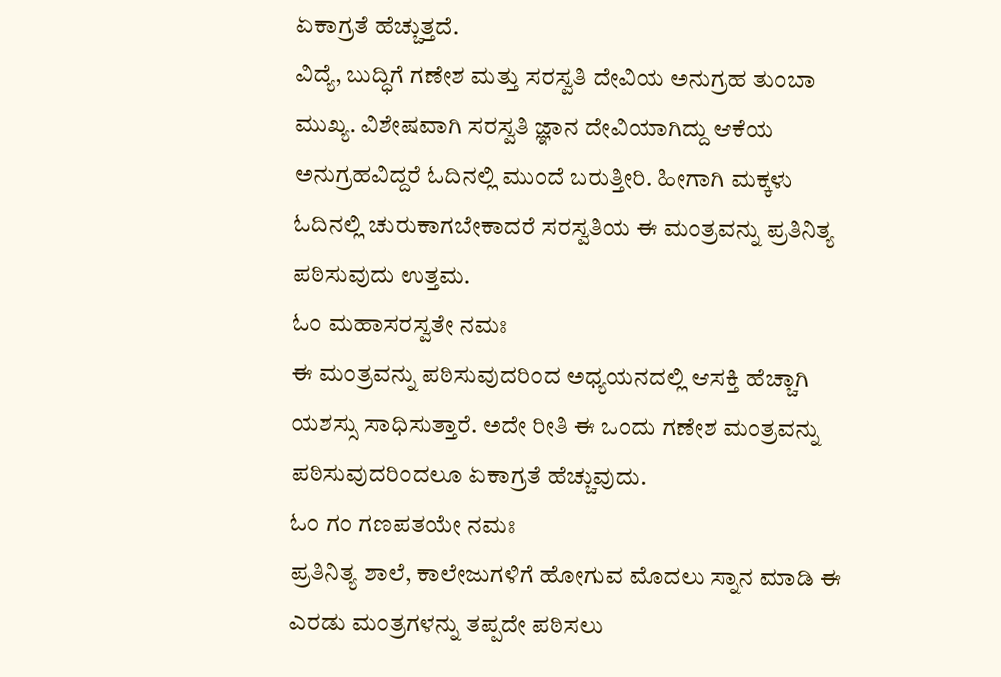ಏಕಾಗ್ರತೆ ಹೆಚ್ಚುತ್ತದೆ.
ವಿದ್ಯೆ, ಬುದ್ಧಿಗೆ ಗಣೇಶ ಮತ್ತು ಸರಸ್ವತಿ ದೇವಿಯ ಅನುಗ್ರಹ ತುಂಬಾ ಮುಖ್ಯ. ವಿಶೇಷವಾಗಿ ಸರಸ್ವತಿ ಜ್ಞಾನ ದೇವಿಯಾಗಿದ್ದು ಆಕೆಯ ಅನುಗ್ರಹವಿದ್ದರೆ ಓದಿನಲ್ಲಿ ಮುಂದೆ ಬರುತ್ತೀರಿ. ಹೀಗಾಗಿ ಮಕ್ಕಳು ಓದಿನಲ್ಲಿ ಚುರುಕಾಗಬೇಕಾದರೆ ಸರಸ್ವತಿಯ ಈ ಮಂತ್ರವನ್ನು ಪ್ರತಿನಿತ್ಯ ಪಠಿಸುವುದು ಉತ್ತಮ.
ಓಂ ಮಹಾಸರಸ್ವತೇ ನಮಃ
ಈ ಮಂತ್ರವನ್ನು ಪಠಿಸುವುದರಿಂದ ಅಧ್ಯಯನದಲ್ಲಿ ಆಸಕ್ತಿ ಹೆಚ್ಚಾಗಿ ಯಶಸ್ಸು ಸಾಧಿಸುತ್ತಾರೆ. ಅದೇ ರೀತಿ ಈ ಒಂದು ಗಣೇಶ ಮಂತ್ರವನ್ನು ಪಠಿಸುವುದರಿಂದಲೂ ಏಕಾಗ್ರತೆ ಹೆಚ್ಚುವುದು.
ಓಂ ಗಂ ಗಣಪತಯೇ ನಮಃ
ಪ್ರತಿನಿತ್ಯ ಶಾಲೆ, ಕಾಲೇಜುಗಳಿಗೆ ಹೋಗುವ ಮೊದಲು ಸ್ನಾನ ಮಾಡಿ ಈ ಎರಡು ಮಂತ್ರಗಳನ್ನು ತಪ್ಪದೇ ಪಠಿಸಲು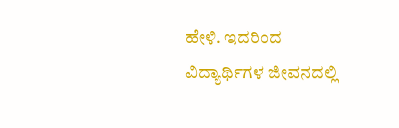ಹೇಳಿ. ಇದರಿಂದ ವಿದ್ಯಾರ್ಥಿಗಳ ಜೀವನದಲ್ಲಿ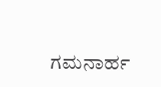ಗಮನಾರ್ಹ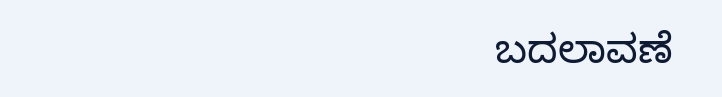ಬದಲಾವಣೆ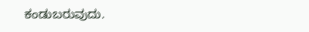ಕಂಡುಬರುವುದು.